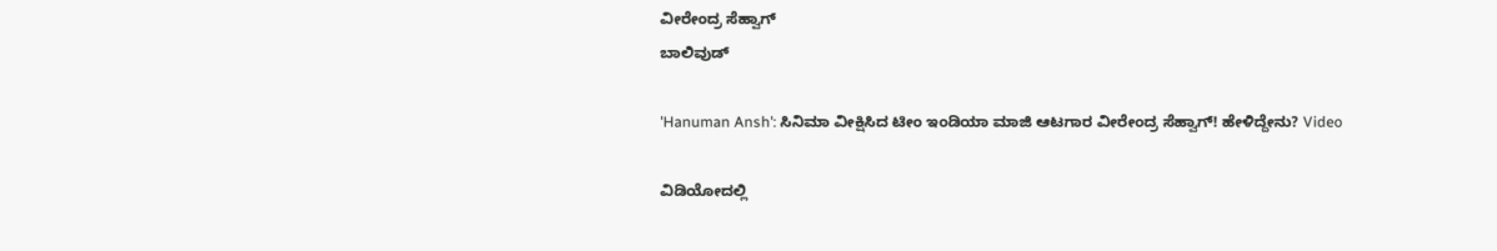ವೀರೇಂದ್ರ ಸೆಹ್ವಾಗ್
ಬಾಲಿವುಡ್

'Hanuman Ansh': ಸಿನಿಮಾ ವೀಕ್ಷಿಸಿದ ಟೀಂ ಇಂಡಿಯಾ ಮಾಜಿ ಆಟಗಾರ ವೀರೇಂದ್ರ ಸೆಹ್ವಾಗ್! ಹೇಳಿದ್ದೇನು? Video

ವಿಡಿಯೋದಲ್ಲಿ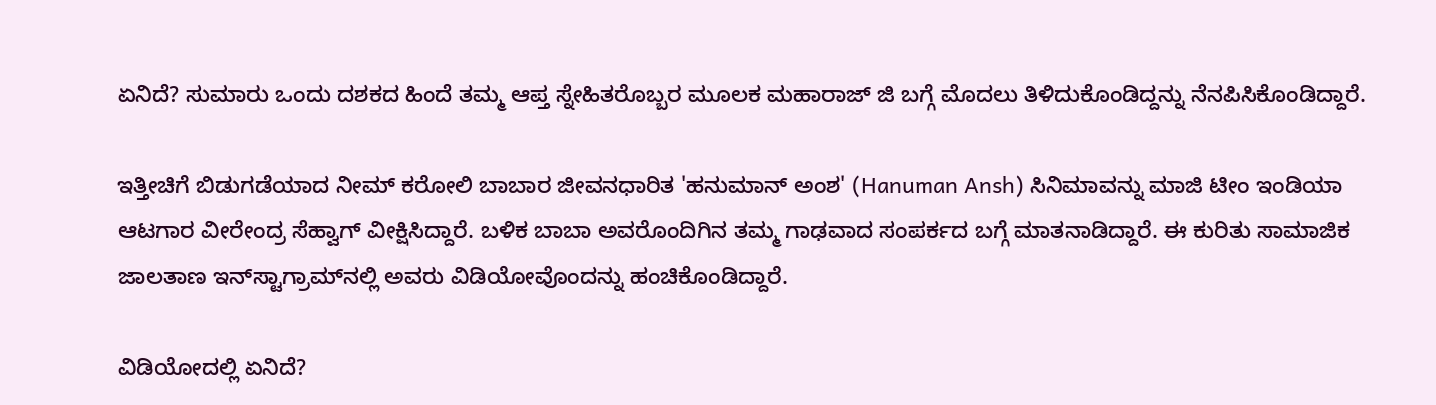ಏನಿದೆ? ಸುಮಾರು ಒಂದು ದಶಕದ ಹಿಂದೆ ತಮ್ಮ ಆಪ್ತ ಸ್ನೇಹಿತರೊಬ್ಬರ ಮೂಲಕ ಮಹಾರಾಜ್ ಜಿ ಬಗ್ಗೆ ಮೊದಲು ತಿಳಿದುಕೊಂಡಿದ್ದನ್ನು ನೆನಪಿಸಿಕೊಂಡಿದ್ದಾರೆ.

ಇತ್ತೀಚಿಗೆ ಬಿಡುಗಡೆಯಾದ ನೀಮ್ ಕರೋಲಿ ಬಾಬಾರ ಜೀವನಧಾರಿತ 'ಹನುಮಾನ್ ಅಂಶ' (Hanuman Ansh) ಸಿನಿಮಾವನ್ನು ಮಾಜಿ ಟೀಂ ಇಂಡಿಯಾ ಆಟಗಾರ ವೀರೇಂದ್ರ ಸೆಹ್ವಾಗ್ ವೀಕ್ಷಿಸಿದ್ದಾರೆ. ಬಳಿಕ ಬಾಬಾ ಅವರೊಂದಿಗಿನ ತಮ್ಮ ಗಾಢವಾದ ಸಂಪರ್ಕದ ಬಗ್ಗೆ ಮಾತನಾಡಿದ್ದಾರೆ. ಈ ಕುರಿತು ಸಾಮಾಜಿಕ ಜಾಲತಾಣ ಇನ್‌ಸ್ಟಾಗ್ರಾಮ್‌ನಲ್ಲಿ ಅವರು ವಿಡಿಯೋವೊಂದನ್ನು ಹಂಚಿಕೊಂಡಿದ್ದಾರೆ.

ವಿಡಿಯೋದಲ್ಲಿ ಏನಿದೆ?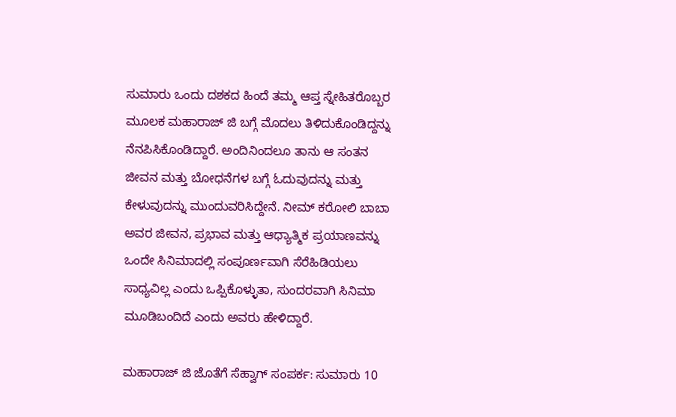ಸುಮಾರು ಒಂದು ದಶಕದ ಹಿಂದೆ ತಮ್ಮ ಆಪ್ತ ಸ್ನೇಹಿತರೊಬ್ಬರ ಮೂಲಕ ಮಹಾರಾಜ್ ಜಿ ಬಗ್ಗೆ ಮೊದಲು ತಿಳಿದುಕೊಂಡಿದ್ದನ್ನು ನೆನಪಿಸಿಕೊಂಡಿದ್ದಾರೆ. ಅಂದಿನಿಂದಲೂ ತಾನು ಆ ಸಂತನ ಜೀವನ ಮತ್ತು ಬೋಧನೆಗಳ ಬಗ್ಗೆ ಓದುವುದನ್ನು ಮತ್ತು ಕೇಳುವುದನ್ನು ಮುಂದುವರಿಸಿದ್ದೇನೆ. ನೀಮ್ ಕರೋಲಿ ಬಾಬಾ ಅವರ ಜೀವನ, ಪ್ರಭಾವ ಮತ್ತು ಆಧ್ಯಾತ್ಮಿಕ ಪ್ರಯಾಣವನ್ನು ಒಂದೇ ಸಿನಿಮಾದಲ್ಲಿ ಸಂಪೂರ್ಣವಾಗಿ ಸೆರೆಹಿಡಿಯಲು ಸಾಧ್ಯವಿಲ್ಲ ಎಂದು ಒಪ್ಪಿಕೊಳ್ಳುತಾ, ಸುಂದರವಾಗಿ ಸಿನಿಮಾ ಮೂಡಿಬಂದಿದೆ ಎಂದು ಅವರು ಹೇಳಿದ್ದಾರೆ.

ಮಹಾರಾಜ್ ಜಿ ಜೊತೆಗೆ ಸೆಹ್ವಾಗ್ ಸಂಪರ್ಕ: ಸುಮಾರು 10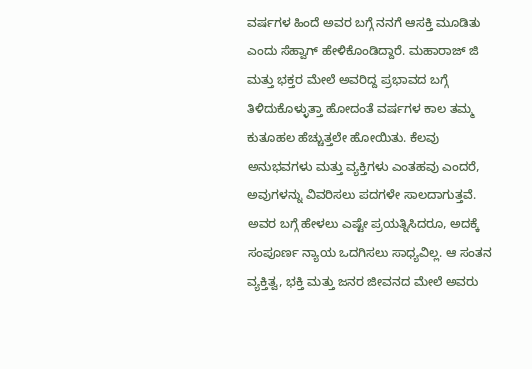ವರ್ಷಗಳ ಹಿಂದೆ ಅವರ ಬಗ್ಗೆ ನನಗೆ ಆಸಕ್ತಿ ಮೂಡಿತು ಎಂದು ಸೆಹ್ವಾಗ್ ಹೇಳಿಕೊಂಡಿದ್ದಾರೆ. ಮಹಾರಾಜ್ ಜಿ ಮತ್ತು ಭಕ್ತರ ಮೇಲೆ ಅವರಿದ್ದ ಪ್ರಭಾವದ ಬಗ್ಗೆ ತಿಳಿದುಕೊಳ್ಳುತ್ತಾ ಹೋದಂತೆ ವರ್ಷಗಳ ಕಾಲ ತಮ್ಮ ಕುತೂಹಲ ಹೆಚ್ಚುತ್ತಲೇ ಹೋಯಿತು. ಕೆಲವು ಅನುಭವಗಳು ಮತ್ತು ವ್ಯಕ್ತಿಗಳು ಎಂತಹವು ಎಂದರೆ, ಅವುಗಳನ್ನು ವಿವರಿಸಲು ಪದಗಳೇ ಸಾಲದಾಗುತ್ತವೆ. ಅವರ ಬಗ್ಗೆ ಹೇಳಲು ಎಷ್ಟೇ ಪ್ರಯತ್ನಿಸಿದರೂ, ಅದಕ್ಕೆ ಸಂಪೂರ್ಣ ನ್ಯಾಯ ಒದಗಿಸಲು ಸಾಧ್ಯವಿಲ್ಲ. ಆ ಸಂತನ ವ್ಯಕ್ತಿತ್ವ, ಭಕ್ತಿ ಮತ್ತು ಜನರ ಜೀವನದ ಮೇಲೆ ಅವರು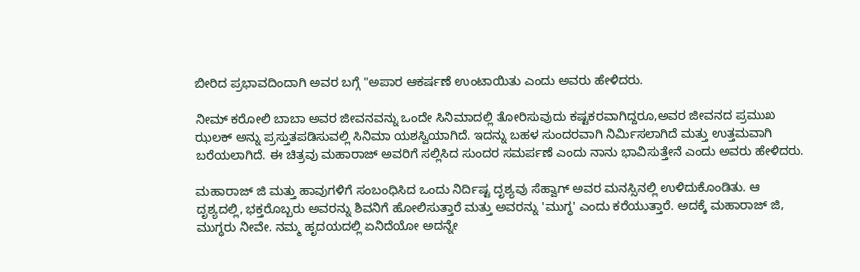ಬೀರಿದ ಪ್ರಭಾವದಿಂದಾಗಿ ಅವರ ಬಗ್ಗೆ "ಅಪಾರ ಆಕರ್ಷಣೆ ಉಂಟಾಯಿತು ಎಂದು ಅವರು ಹೇಳಿದರು.

ನೀಮ್ ಕರೋಲಿ ಬಾಬಾ ಅವರ ಜೀವನವನ್ನು ಒಂದೇ ಸಿನಿಮಾದಲ್ಲಿ ತೋರಿಸುವುದು ಕಷ್ಟಕರವಾಗಿದ್ದರೂ,ಅವರ ಜೀವನದ ಪ್ರಮುಖ ಝಲಕ್ ಅನ್ನು ಪ್ರಸ್ತುತಪಡಿಸುವಲ್ಲಿ ಸಿನಿಮಾ ಯಶಸ್ವಿಯಾಗಿದೆ. ಇದನ್ನು ಬಹಳ ಸುಂದರವಾಗಿ ನಿರ್ಮಿಸಲಾಗಿದೆ ಮತ್ತು ಉತ್ತಮವಾಗಿ ಬರೆಯಲಾಗಿದೆ. ಈ ಚಿತ್ರವು ಮಹಾರಾಜ್ ಅವರಿಗೆ ಸಲ್ಲಿಸಿದ ಸುಂದರ ಸಮರ್ಪಣೆ ಎಂದು ನಾನು ಭಾವಿಸುತ್ತೇನೆ ಎಂದು ಅವರು ಹೇಳಿದರು.

ಮಹಾರಾಜ್ ಜಿ ಮತ್ತು ಹಾವುಗಳಿಗೆ ಸಂಬಂಧಿಸಿದ ಒಂದು ನಿರ್ದಿಷ್ಟ ದೃಶ್ಯವು ಸೆಹ್ವಾಗ್ ಅವರ ಮನಸ್ಸಿನಲ್ಲಿ ಉಳಿದುಕೊಂಡಿತು. ಆ ದೃಶ್ಯದಲ್ಲಿ, ಭಕ್ತರೊಬ್ಬರು ಅವರನ್ನು ಶಿವನಿಗೆ ಹೋಲಿಸುತ್ತಾರೆ ಮತ್ತು ಅವರನ್ನು 'ಮುಗ್ಧ' ಎಂದು ಕರೆಯುತ್ತಾರೆ. ಅದಕ್ಕೆ ಮಹಾರಾಜ್ ಜಿ, ಮುಗ್ಧರು ನೀವೇ. ನಮ್ಮ ಹೃದಯದಲ್ಲಿ ಏನಿದೆಯೋ ಅದನ್ನೇ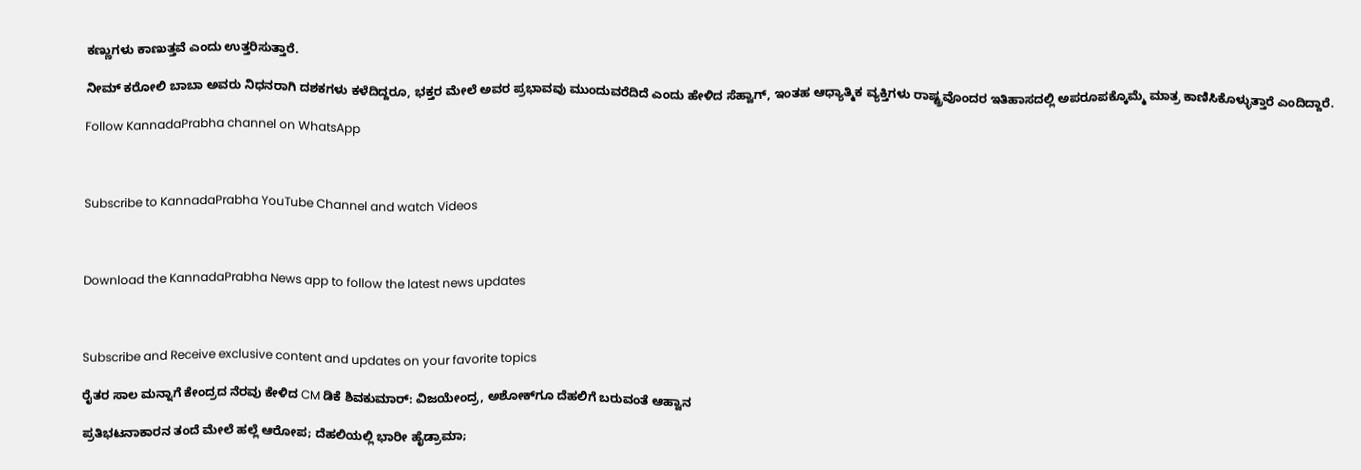ಕಣ್ಣುಗಳು ಕಾಣುತ್ತವೆ ಎಂದು ಉತ್ತರಿಸುತ್ತಾರೆ.

ನೀಮ್ ಕರೋಲಿ ಬಾಬಾ ಅವರು ನಿಧನರಾಗಿ ದಶಕಗಳು ಕಳೆದಿದ್ದರೂ, ಭಕ್ತರ ಮೇಲೆ ಅವರ ಪ್ರಭಾವವು ಮುಂದುವರೆದಿದೆ ಎಂದು ಹೇಳಿದ ಸೆಹ್ವಾಗ್, ಇಂತಹ ಆಧ್ಯಾತ್ಮಿಕ ವ್ಯಕ್ತಿಗಳು ರಾಷ್ಟ್ರವೊಂದರ ಇತಿಹಾಸದಲ್ಲಿ ಅಪರೂಪಕ್ಕೊಮ್ಮೆ ಮಾತ್ರ ಕಾಣಿಸಿಕೊಳ್ಳುತ್ತಾರೆ ಎಂದಿದ್ದಾರೆ.

Follow KannadaPrabha channel on WhatsApp



Subscribe to KannadaPrabha YouTube Channel and watch Videos



Download the KannadaPrabha News app to follow the latest news updates



Subscribe and Receive exclusive content and updates on your favorite topics

ರೈತರ ಸಾಲ ಮನ್ನಾಗೆ ಕೇಂದ್ರದ ನೆರವು ಕೇಳಿದ CM ಡಿಕೆ ಶಿವಕುಮಾರ್: ವಿಜಯೇಂದ್ರ, ಅಶೋಕ್‌ಗೂ ದೆಹಲಿಗೆ ಬರುವಂತೆ ಆಹ್ವಾನ

ಪ್ರತಿಭಟನಾಕಾರನ ತಂದೆ ಮೇಲೆ ಹಲ್ಲೆ ಆರೋಪ; ದೆಹಲಿಯಲ್ಲಿ ಭಾರೀ ಹೈಡ್ರಾಮಾ;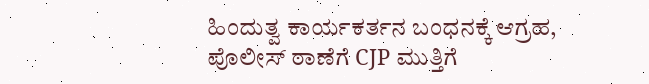ಹಿಂದುತ್ವ ಕಾರ್ಯಕರ್ತನ ಬಂಧನಕ್ಕೆ ಆಗ್ರಹ, ಪೊಲೀಸ್ ಠಾಣೆಗೆ CJP ಮುತ್ತಿಗೆ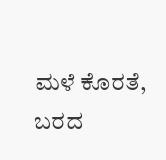ಮಳೆ ಕೊರತೆ, ಬರದ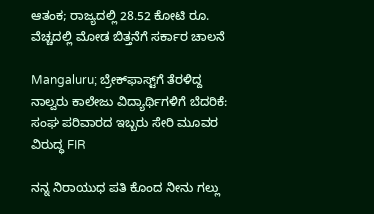ಆತಂಕ; ರಾಜ್ಯದಲ್ಲಿ 28.52 ಕೋಟಿ ರೂ. ವೆಚ್ಚದಲ್ಲಿ ಮೋಡ ಬಿತ್ತನೆಗೆ ಸರ್ಕಾರ ಚಾಲನೆ

Mangaluru; ಬ್ರೇಕ್‌ಫಾಸ್ಟ್‌ಗೆ ತೆರಳಿದ್ದ ನಾಲ್ವರು ಕಾಲೇಜು ವಿದ್ಯಾರ್ಥಿಗಳಿಗೆ ಬೆದರಿಕೆ: ಸಂಘ ಪರಿವಾರದ ಇಬ್ಬರು ಸೇರಿ ಮೂವರ ವಿರುದ್ಧ FIR

ನನ್ನ ನಿರಾಯುಧ ಪತಿ ಕೊಂದ ನೀನು ಗಲ್ಲು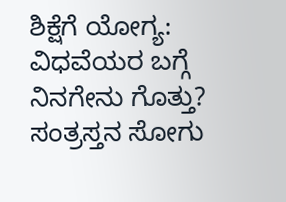ಶಿಕ್ಷೆಗೆ ಯೋಗ್ಯ: ವಿಧವೆಯರ ಬಗ್ಗೆ ನಿನಗೇನು ಗೊತ್ತು? ಸಂತ್ರಸ್ತನ ಸೋಗು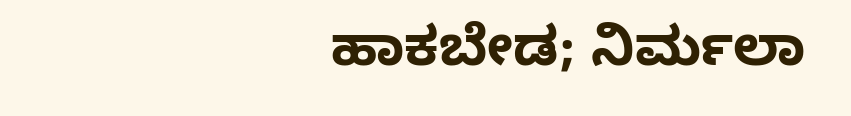ಹಾಕಬೇಡ; ನಿರ್ಮಲಾ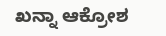ಖನ್ನಾ ಆಕ್ರೋಶ